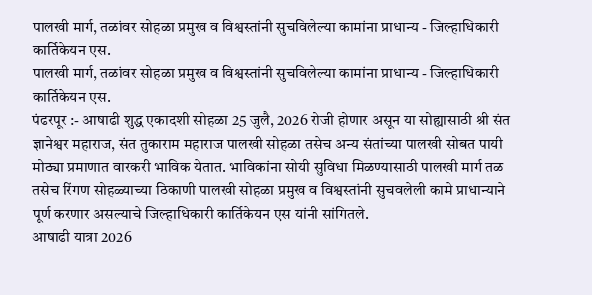पालखी मार्ग, तळांवर सोहळा प्रमुख व विश्वस्तांनी सुचविलेल्या कामांना प्राधान्य - जिल्हाधिकारी कार्तिकेयन एस.
पालखी मार्ग, तळांवर सोहळा प्रमुख व विश्वस्तांनी सुचविलेल्या कामांना प्राधान्य - जिल्हाधिकारी कार्तिकेयन एस.
पंढरपूर :- आषाढी शुद्ध एकादशी सोहळा 25 जुलै, 2026 रोजी होणार असून या सोह्यासाठी श्री संत ज्ञानेश्वर महाराज, संत तुकाराम महाराज पालखी सोहळा तसेच अन्य संतांच्या पालखी सोबत पायी मोठ्या प्रमाणात वारकरी भाविक येतात. भाविकांना सोयी सुविधा मिळण्यासाठी पालखी मार्ग तळ तसेच रिंगण सोहळ्याच्या ठिकाणी पालखी सोहळा प्रमुख व विश्वस्तांनी सुचवलेली कामे प्राधान्याने पूर्ण करणार असल्याचे जिल्हाधिकारी कार्तिकेयन एस यांनी सांगितले.
आषाढी यात्रा 2026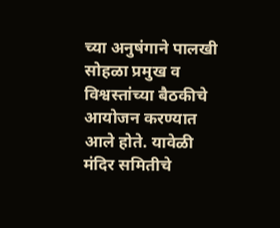च्या अनुषंगाने पालखी सोहळा प्रमुख व विश्वस्तांच्या बैठकीचे आयोजन करण्यात आले होते. यावेळी मंदिर समितीचे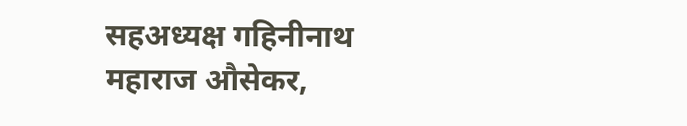सहअध्यक्ष गहिनीनाथ महाराज औसेकर,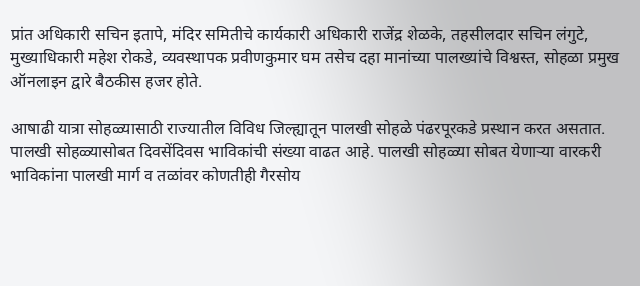प्रांत अधिकारी सचिन इतापे, मंदिर समितीचे कार्यकारी अधिकारी राजेंद्र शेळके, तहसीलदार सचिन लंगुटे, मुख्याधिकारी महेश रोकडे, व्यवस्थापक प्रवीणकुमार घम तसेच दहा मानांच्या पालख्यांचे विश्वस्त, सोहळा प्रमुख ऑनलाइन द्वारे बैठकीस हजर होते.

आषाढी यात्रा सोहळ्यासाठी राज्यातील विविध जिल्ह्यातून पालखी सोहळे पंढरपूरकडे प्रस्थान करत असतात. पालखी सोहळ्यासोबत दिवसेंदिवस भाविकांची संख्या वाढत आहे. पालखी सोहळ्या सोबत येणाऱ्या वारकरी भाविकांना पालखी मार्ग व तळांवर कोणतीही गैरसोय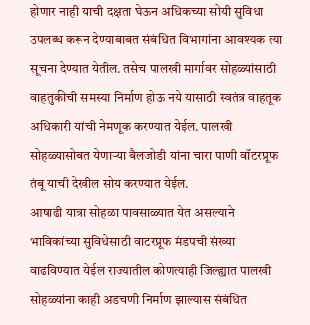होणार नाही याची दक्षता घेऊन अधिकच्या सोयी सुविधा उपलब्ध करून देण्याबाबत संबंधित विभागांना आवश्यक त्या सूचना देण्यात येतील. तसेच पालखी मार्गावर सोहळ्यांसाठी वाहतुकीची समस्या निर्माण होऊ नये यासाठी स्वतंत्र वाहतूक अधिकारी यांची नेमणूक करण्यात येईल. पालखी सोहळ्यासोबत येणाऱ्या बैलजोडी यांना चारा पाणी वॉटरप्रूफ तंबू याची देखील सोय करण्यात येईल.
आषाढी यात्रा सोहळा पावसाळ्यात येत असल्याने भाविकांच्या सुविधेसाठी वाटरप्रूफ मंडपची संख्या वाढविण्यात येईल राज्यातील कोणत्याही जिल्ह्यात पालखी सोहळ्यांना काही अडचणी निर्माण झाल्यास संबंधित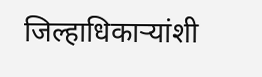जिल्हाधिकाऱ्यांशी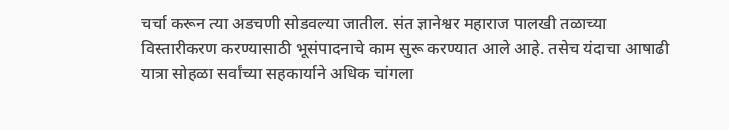चर्चा करून त्या अडचणी सोडवल्या जातील. संत ज्ञानेश्वर महाराज पालखी तळाच्या विस्तारीकरण करण्यासाठी भूसंपादनाचे काम सुरू करण्यात आले आहे. तसेच यंदाचा आषाढी यात्रा सोहळा सर्वांच्या सहकार्याने अधिक चांगला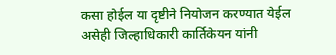कसा होईल या दृष्टीने नियोजन करण्यात येईल असेही जिल्हाधिकारी कार्तिकेयन यांनी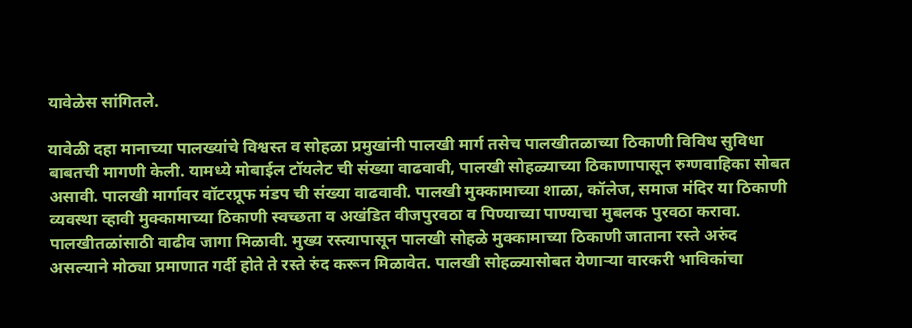यावेळेस सांगितले.

यावेळी दहा मानाच्या पालख्यांचे विश्वस्त व सोहळा प्रमुखांनी पालखी मार्ग तसेच पालखीतळाच्या ठिकाणी विविध सुविधा बाबतची मागणी केली. यामध्ये मोबाईल टॉयलेट ची संख्या वाढवावी, पालखी सोहळ्याच्या ठिकाणापासून रुग्णवाहिका सोबत असावी. पालखी मार्गावर वॉटरप्रूफ मंडप ची संख्या वाढवावी. पालखी मुक्कामाच्या शाळा, कॉलेज, समाज मंदिर या ठिकाणी व्यवस्था व्हावी मुक्कामाच्या ठिकाणी स्वच्छता व अखंडित वीजपुरवठा व पिण्याच्या पाण्याचा मुबलक पुरवठा करावा. पालखीतळांसाठी वाढीव जागा मिळावी. मुख्य रस्त्यापासून पालखी सोहळे मुक्कामाच्या ठिकाणी जाताना रस्ते अरुंद असल्याने मोठ्या प्रमाणात गर्दी होते ते रस्ते रुंद करून मिळावेत. पालखी सोहळ्यासोबत येणाऱ्या वारकरी भाविकांचा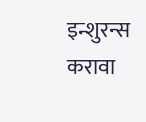इन्शुरन्स करावा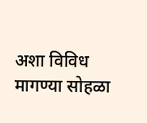अशा विविध मागण्या सोहळा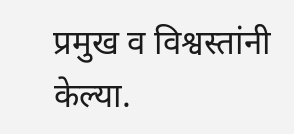प्रमुख व विश्वस्तांनी केल्या.